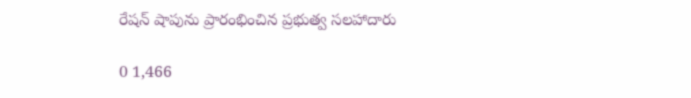రేషన్ షాపును ప్రారంభించిన ప్రభుత్వ సలహాదారు

0 1,466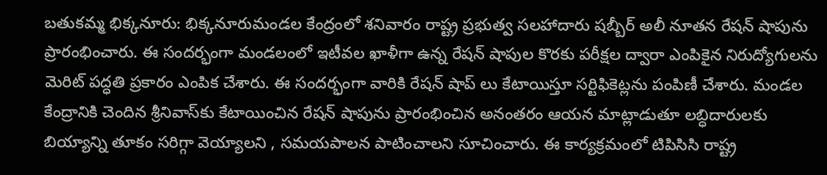బతుకమ్మ భిక్కనూరు: భిక్కనూరుమండల కేంద్రంలో శనివారం రాష్ట్ర ప్రభుత్వ సలహాదారు షబ్బీర్ అలీ నూతన రేషన్ షాపును ప్రారంభించారు. ఈ సందర్భంగా మండలంలో ఇటీవల ఖాళీగా ఉన్న రేషన్ షాపుల కొరకు పరీక్షల ద్వారా ఎంపికైన నిరుద్యోగులను మెరిట్ పద్ధతి ప్రకారం ఎంపిక చేశారు. ఈ సందర్భంగా వారికి రేషన్ షాప్ లు కేటాయిస్తూ సర్టిఫికెట్లను పంపిణీ చేశారు. మండల కేంద్రానికి చెందిన శ్రీనివాస్‌కు కేటాయించిన రేషన్ షాపును ప్రారంభించిన అనంతరం ఆయన మాట్లాడుతూ లబ్ధిదారులకు బియ్యాన్ని తూకం సరిగ్గా వెయ్యాలని , సమయపాలన పాటించాలని సూచించారు. ఈ కార్యక్రమంలో టిపిసిసి రాష్ట్ర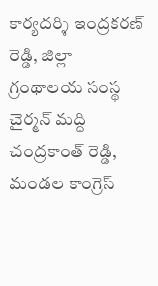కార్యదర్శి ఇంద్రకరణ్ రెడ్డి, జిల్లా గ్రంథాలయ సంస్థ చైర్మన్ మద్ది చంద్రకాంత్ రెడ్డి, మండల కాంగ్రెస్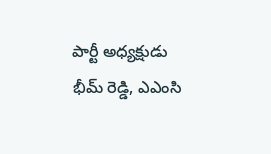పార్టీ అధ్యక్షుడు భీమ్ రెడ్డి, ఎఎంసి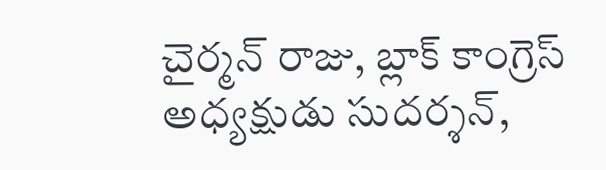చైర్మన్ రాజు, బ్లాక్ కాంగ్రెస్ అధ్యక్షుడు సుదర్శన్,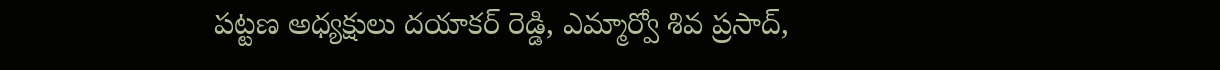పట్టణ అధ్యక్షులు దయాకర్ రెడ్డి, ఎమ్మార్వో శివ ప్రసాద్,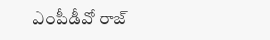ఎంపీడీవో రాజ్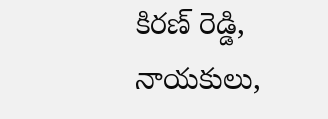కిరణ్ రెడ్డి, నాయకులు,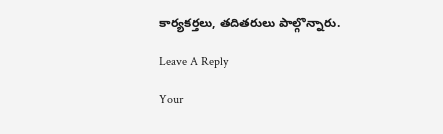కార్యకర్తలు, తదితరులు పాల్గొన్నారు.

Leave A Reply

Your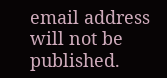email address will not be published.